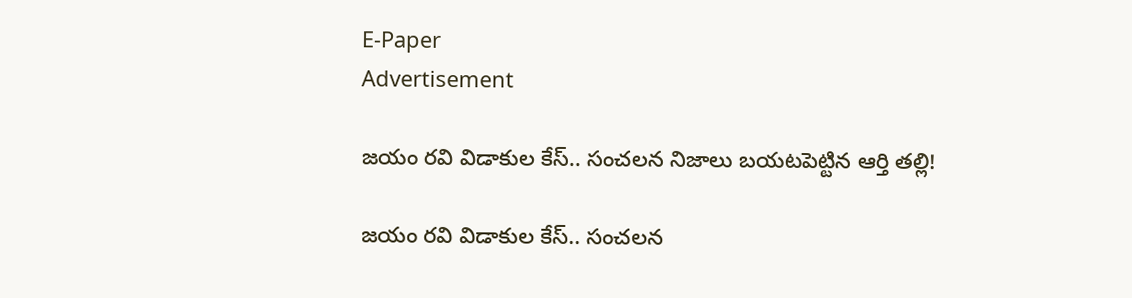E-Paper
Advertisement

జయం రవి విడాకుల కేస్.. సంచలన నిజాలు బయటపెట్టిన ఆర్తి తల్లి!

జయం రవి విడాకుల కేస్.. సంచలన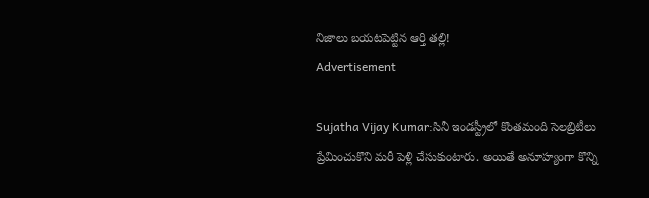నిజాలు బయటపెట్టిన ఆర్తి తల్లి!
Advertisement

Sujatha Vijay Kumar:సినీ ఇండస్ట్రీలో కొంతమంది సెలబ్రిటీలు ప్రేమించుకొని మరీ పెళ్లి చేసుకుంటారు. అయితే అనూహ్యంగా కొన్ని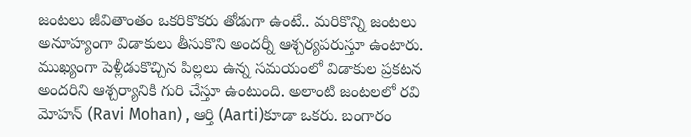జంటలు జీవితాంతం ఒకరికొకరు తోడుగా ఉంటే.. మరికొన్ని జంటలు అనూహ్యంగా విడాకులు తీసుకొని అందర్నీ ఆశ్చర్యపరుస్తూ ఉంటారు. ముఖ్యంగా పెళ్లీడుకొచ్చిన పిల్లలు ఉన్న సమయంలో విడాకుల ప్రకటన అందరిని ఆశ్చర్యానికి గురి చేస్తూ ఉంటుంది. అలాంటి జంటలలో రవి మోహన్ (Ravi Mohan) , ఆర్తి (Aarti)కూడా ఒకరు. బంగారం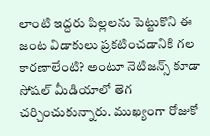లాంటి ఇద్దరు పిల్లలను పెట్టుకొని ఈ జంట విడాకులు ప్రకటించడానికి గల కారణాలేంటి? అంటూ నెటిజన్స్ కూడా సోషల్ మీడియాలో తెగ చర్చించుకున్నారు. ముఖ్యంగా రోజుకో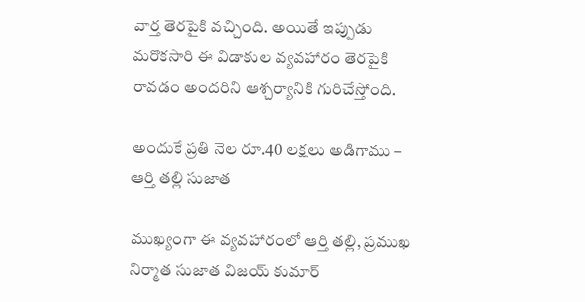వార్త తెరపైకి వచ్చింది. అయితే ఇప్పుడు మరొకసారి ఈ విడాకుల వ్యవహారం తెరపైకి రావడం అందరిని ఆశ్చర్యానికి గురిచేస్తోంది.

అందుకే ప్రతి నెల రూ.40 లక్షలు అడిగాము – ఆర్తి తల్లి సుజాత

ముఖ్యంగా ఈ వ్యవహారంలో ఆర్తి తల్లి, ప్రముఖ నిర్మాత సుజాత విజయ్ కుమార్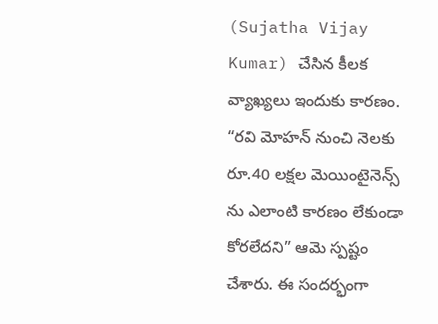(Sujatha Vijay Kumar) చేసిన కీలక వ్యాఖ్యలు ఇందుకు కారణం. “రవి మోహన్ నుంచి నెలకు రూ.40 లక్షల మెయింటైనెన్స్ ను ఎలాంటి కారణం లేకుండా కోరలేదని” ఆమె స్పష్టం చేశారు. ఈ సందర్భంగా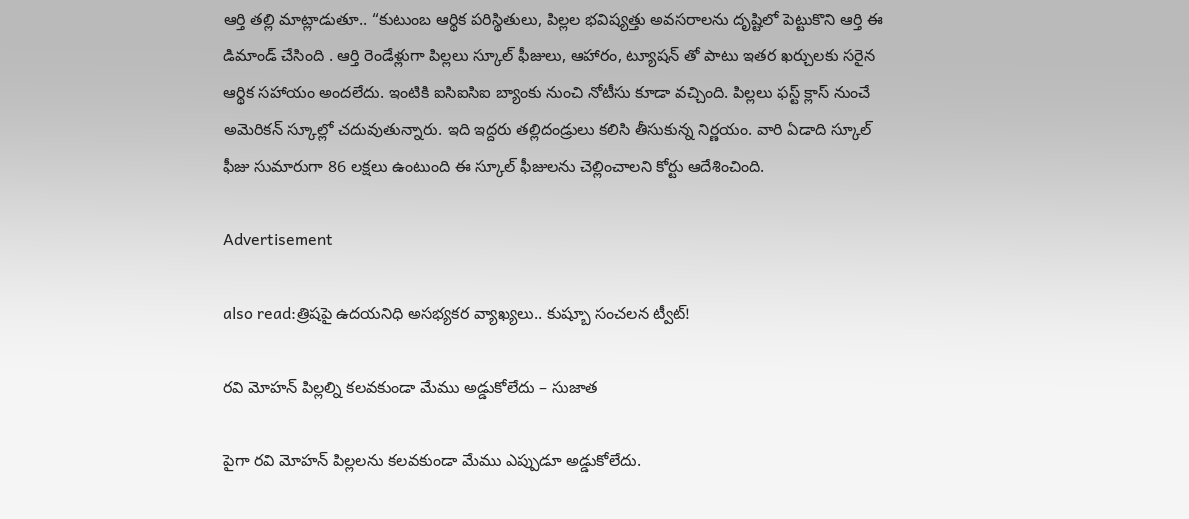ఆర్తి తల్లి మాట్లాడుతూ.. “కుటుంబ ఆర్థిక పరిస్థితులు, పిల్లల భవిష్యత్తు అవసరాలను దృష్టిలో పెట్టుకొని ఆర్తి ఈ డిమాండ్ చేసింది . ఆర్తి రెండేళ్లుగా పిల్లలు స్కూల్ ఫీజులు, ఆహారం, ట్యూషన్ తో పాటు ఇతర ఖర్చులకు సరైన ఆర్థిక సహాయం అందలేదు. ఇంటికి ఐసిఐసిఐ బ్యాంకు నుంచి నోటీసు కూడా వచ్చింది. పిల్లలు ఫస్ట్ క్లాస్ నుంచే అమెరికన్ స్కూల్లో చదువుతున్నారు. ఇది ఇద్దరు తల్లిదండ్రులు కలిసి తీసుకున్న నిర్ణయం. వారి ఏడాది స్కూల్ ఫీజు సుమారుగా 86 లక్షలు ఉంటుంది ఈ స్కూల్ ఫీజులను చెల్లించాలని కోర్టు ఆదేశించింది.

Advertisement

also read:త్రిషపై ఉదయనిధి అసభ్యకర వ్యాఖ్యలు.. కుష్బూ సంచలన ట్వీట్!

రవి మోహన్ పిల్లల్ని కలవకుండా మేము అడ్డుకోలేదు – సుజాత

పైగా రవి మోహన్ పిల్లలను కలవకుండా మేము ఎప్పుడూ అడ్డుకోలేదు.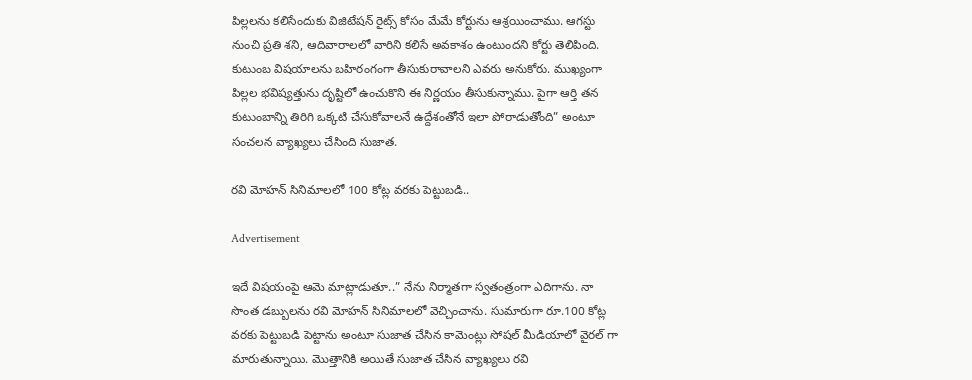పిల్లలను కలిసేందుకు విజిటేషన్ రైట్స్ కోసం మేమే కోర్టును ఆశ్రయించాము. ఆగస్టు నుంచి ప్రతి శని, ఆదివారాలలో వారిని కలిసే అవకాశం ఉంటుందని కోర్టు తెలిపింది. కుటుంబ విషయాలను బహిరంగంగా తీసుకురావాలని ఎవరు అనుకోరు. ముఖ్యంగా పిల్లల భవిష్యత్తును దృష్టిలో ఉంచుకొని ఈ నిర్ణయం తీసుకున్నాము. పైగా ఆర్తి తన కుటుంబాన్ని తిరిగి ఒక్కటి చేసుకోవాలనే ఉద్దేశంతోనే ఇలా పోరాడుతోంది” అంటూ సంచలన వ్యాఖ్యలు చేసింది సుజాత.

రవి మోహన్ సినిమాలలో 100 కోట్ల వరకు పెట్టుబడి..

Advertisement

ఇదే విషయంపై ఆమె మాట్లాడుతూ..” నేను నిర్మాతగా స్వతంత్రంగా ఎదిగాను. నా సొంత డబ్బులను రవి మోహన్ సినిమాలలో వెచ్చించాను. సుమారుగా రూ.100 కోట్ల వరకు పెట్టుబడి పెట్టాను అంటూ సుజాత చేసిన కామెంట్లు సోషల్ మీడియాలో వైరల్ గా మారుతున్నాయి. మొత్తానికి అయితే సుజాత చేసిన వ్యాఖ్యలు రవి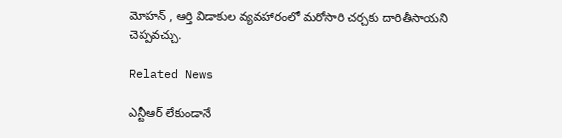మోహన్ , ఆర్తి విడాకుల వ్యవహారంలో మరోసారి చర్చకు దారితీసాయని చెప్పవచ్చు.

Related News

ఎన్టీఆర్ లేకుండానే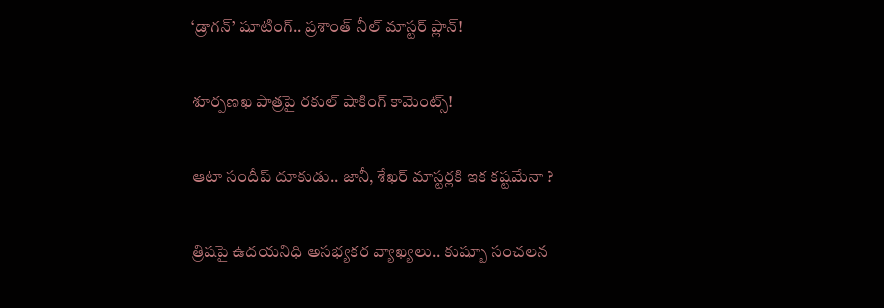‘డ్రాగన్’ షూటింగ్.. ప్రశాంత్ నీల్ మాస్టర్ ప్లాన్!

శూర్పణఖ పాత్రపై రకుల్ షాకింగ్ కామెంట్స్!

ఆటా సందీప్ దూకుడు.. జానీ, శేఖర్ మాస్టర్లకి ఇక కష్టమేనా ?

త్రిషపై ఉదయనిధి అసభ్యకర వ్యాఖ్యలు.. కుష్బూ సంచలన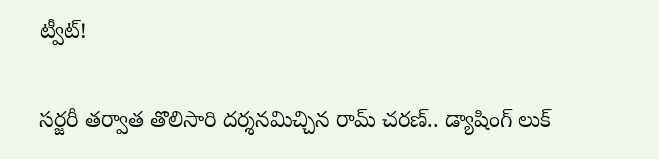ట్వీట్!

సర్జరీ తర్వాత తొలిసారి దర్శనమిచ్చిన రామ్ చరణ్.. డ్యాషింగ్ లుక్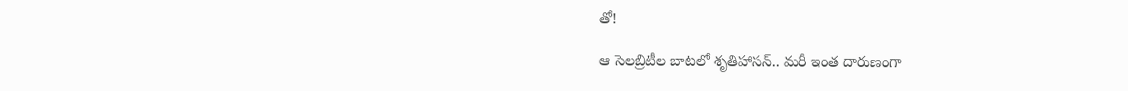తో!

ఆ సెలబ్రిటీల బాటలో శృతిహాసన్.. మరీ ఇంత దారుణంగా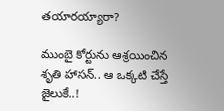తయారయ్యారా?

ముంబై కోర్టును ఆశ్రయించిన శృతి హాసన్.. ఆ ఒక్కటి చేస్తే జైలుకే..!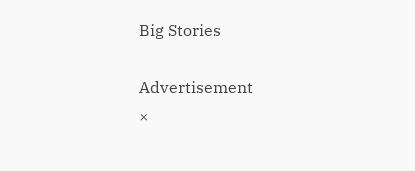Big Stories

Advertisement
×